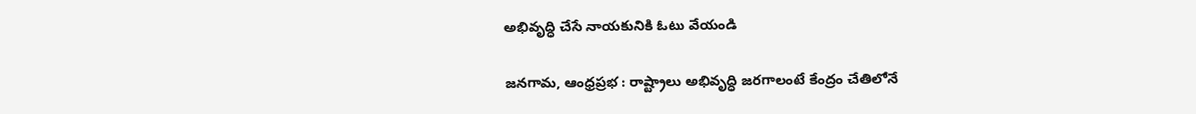అభివృద్ధి చేసే నాయకునికి ఓటు వేయండి

జనగామ, ఆంధ్రప్రభ : రాష్ట్రాలు అభివృద్ధి జరగాలంటే కేంద్రం చేతిలోనే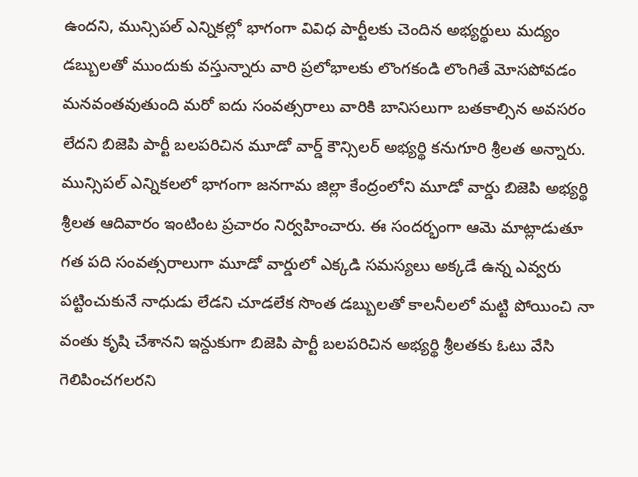ఉందని, మున్సిపల్ ఎన్నికల్లో భాగంగా వివిధ పార్టీలకు చెందిన అభ్యర్థులు మద్యం డబ్బులతో ముందుకు వస్తున్నారు వారి ప్రలోభాలకు లొంగకండి లొంగితే మోసపోవడం మనవంతవుతుంది మరో ఐదు సంవత్సరాలు వారికి బానిసలుగా బతకాల్సిన అవసరం లేదని బిజెపి పార్టీ బలపరిచిన మూడో వార్డ్ కౌన్సిలర్ అభ్యర్థి కనుగూరి శ్రీలత అన్నారు. మున్సిపల్ ఎన్నికలలో భాగంగా జనగామ జిల్లా కేంద్రంలోని మూడో వార్డు బిజెపి అభ్యర్థి శ్రీలత ఆదివారం ఇంటింట ప్రచారం నిర్వహించారు. ఈ సందర్భంగా ఆమె మాట్లాడుతూ గత పది సంవత్సరాలుగా మూడో వార్డులో ఎక్కడి సమస్యలు అక్కడే ఉన్న ఎవ్వరు పట్టించుకునే నాధుడు లేడని చూడలేక సొంత డబ్బులతో కాలనీలలో మట్టి పోయించి నా వంతు కృషి చేశానని ఇన్దుకుగా బిజెపి పార్టీ బలపరిచిన అభ్యర్థి శ్రీలతకు ఓటు వేసి గెలిపించగలరని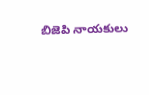బిజెపి నాయకులు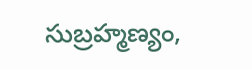సుబ్రహ్మణ్యం,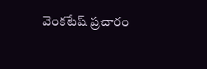వెంకటేష్ ప్రచారం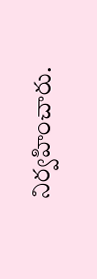నిర్వహించారు.